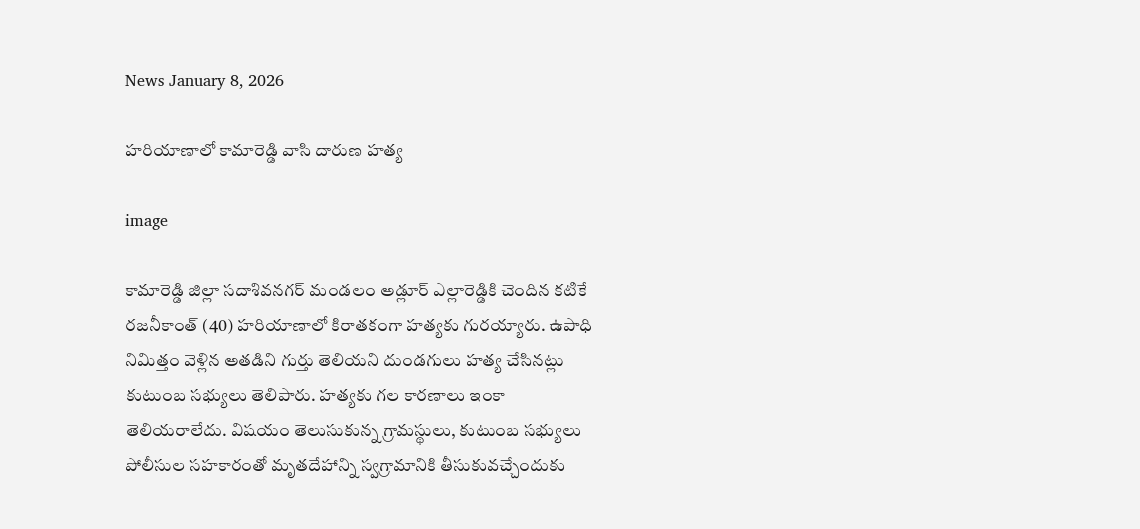News January 8, 2026

హరియాణాలో కామారెడ్డి వాసి దారుణ హత్య

image

కామారెడ్డి జిల్లా సదాశివనగర్ మండలం అడ్లూర్ ఎల్లారెడ్డికి చెందిన కటికే రజనీకాంత్ (40) హరియాణాలో కిరాతకంగా హత్యకు గురయ్యారు. ఉపాధి నిమిత్తం వెళ్లిన అతడిని గుర్తు తెలియని దుండగులు హత్య చేసినట్లు కుటుంబ సభ్యులు తెలిపారు. హత్యకు గల కారణాలు ఇంకా తెలియరాలేదు. విషయం తెలుసుకున్న గ్రామస్థులు, కుటుంబ సభ్యులు పోలీసుల సహకారంతో మృతదేహాన్ని స్వగ్రామానికి తీసుకువచ్చేందుకు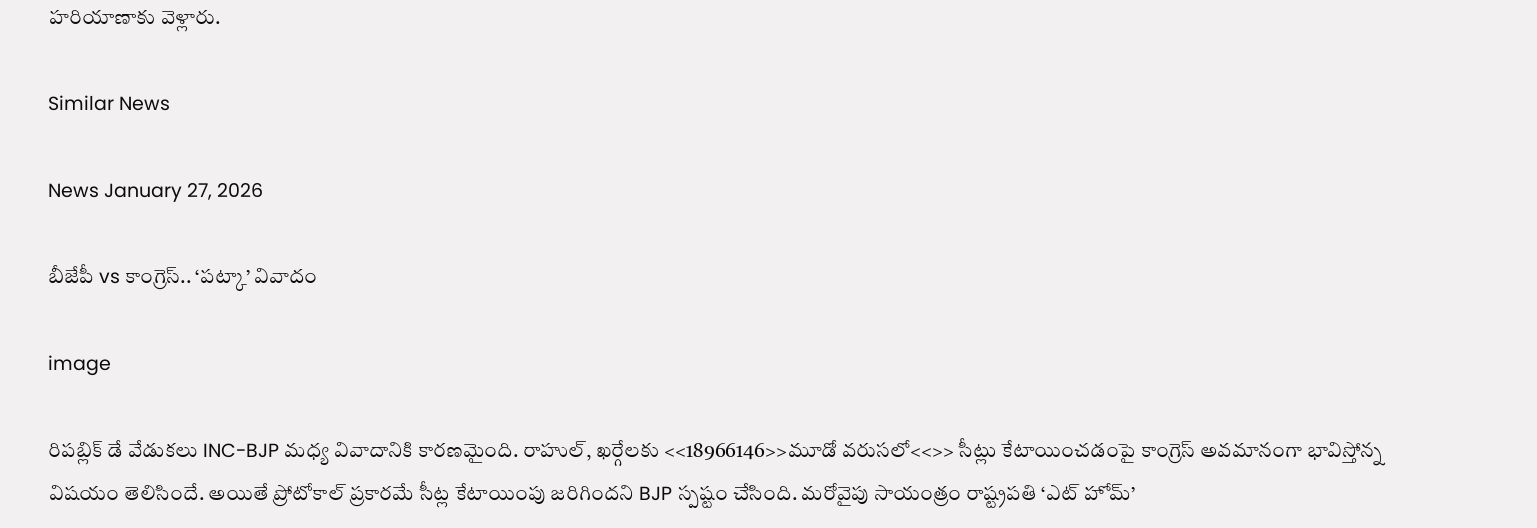హరియాణాకు వెళ్లారు.

Similar News

News January 27, 2026

బీజేపీ vs కాంగ్రెస్.. ‘పట్కా’ వివాదం

image

రిపబ్లిక్‌ డే వేడుకలు INC-BJP మధ్య వివాదానికి కారణమైంది. రాహుల్‌, ఖర్గేలకు <<18966146>>మూడో వరుసలో<<>> సీట్లు కేటాయించడంపై కాంగ్రెస్‌ అవమానంగా భావిస్తోన్న విషయం తెలిసిందే. అయితే ప్రోటోకాల్‌ ప్రకారమే సీట్ల కేటాయింపు జరిగిందని BJP స్పష్టం చేసింది. మరోవైపు సాయంత్రం రాష్ట్రపతి ‘ఎట్ హోమ్‌’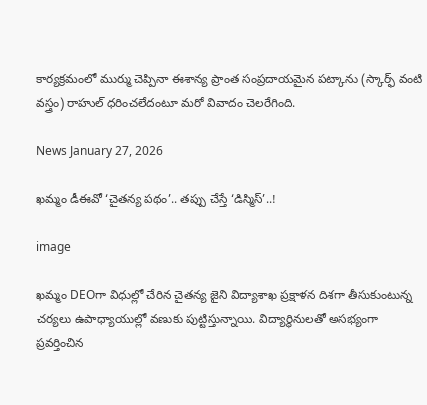కార్యక్రమంలో ముర్ము చెప్పినా ఈశాన్య ప్రాంత సంప్రదాయమైన పట్కాను (స్కార్ఫ్ వంటి వస్త్రం) రాహుల్‌ ధరించలేదంటూ మరో వివాదం చెలరేగింది.

News January 27, 2026

ఖమ్మం డీఈవో ‘చైతన్య పథం’.. తప్పు చేస్తే ‘డిస్మిస్’..!

image

ఖమ్మం DEOగా విధుల్లో చేరిన చైతన్య జైని విద్యాశాఖ ప్రక్షాళన దిశగా తీసుకుంటున్న చర్యలు ఉపాధ్యాయుల్లో వణుకు పుట్టిస్తున్నాయి. విద్యార్థినులతో అసభ్యంగా ప్రవర్తించిన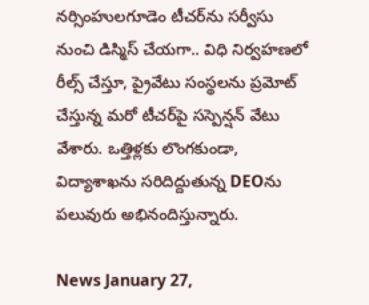నర్సింహులగూడెం టీచర్‌ను సర్వీసు నుంచి డిస్మిస్ చేయగా.. విధి నిర్వహణలో రీల్స్ చేస్తూ, ప్రైవేటు సంస్థలను ప్రమోట్ చేస్తున్న మరో టీచర్‌పై సస్పెన్షన్ వేటు వేశారు. ఒత్తిళ్లకు లొంగకుండా, విద్యాశాఖను సరిదిద్దుతున్న DEOను పలువురు అభినందిస్తున్నారు.

News January 27,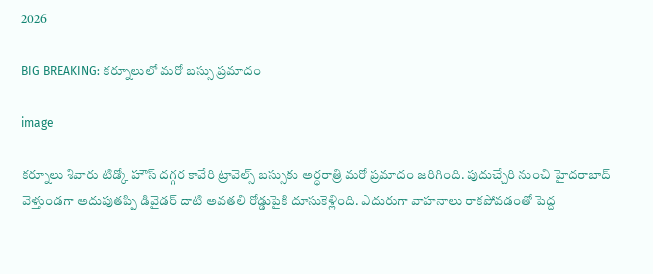2026

BIG BREAKING: కర్నూలులో మరో బస్సు ప్రమాదం

image

కర్నూలు శివారు టిడ్కో హౌస్ దగ్గర కావేరి ట్రావెల్స్ బస్సుకు అర్ధరాత్రి మరో ప్రమాదం జరిగింది. పుదుచ్చేరి నుంచి హైదరాబాద్ వెళ్తుండగా అదుపుతప్పి డివైడర్ దాటి అవతలి రోడ్డుపైకి దూసుకెళ్లింది. ఎదురుగా వాహనాలు రాకపోవడంతో పెద్ద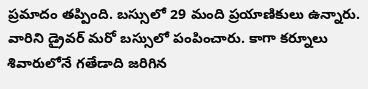ప్రమాదం తప్పింది. బస్సులో 29 మంది ప్రయాణికులు ఉన్నారు. వారిని డ్రైవర్ మరో బస్సులో పంపించారు. కాగా కర్నూలు శివారులోనే గతేడాది జరిగిన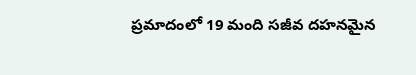ప్రమాదంలో 19 మంది సజీవ దహనమైన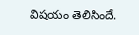విషయం తెలిసిందే.